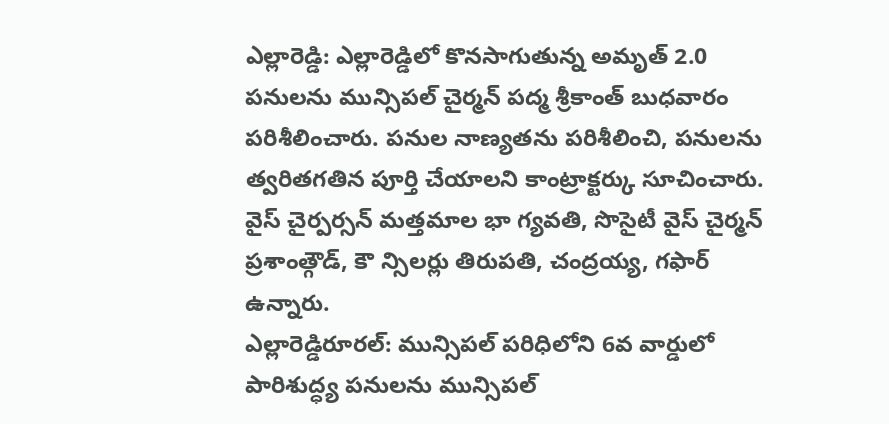ఎల్లారెడ్డి: ఎల్లారెడ్డిలో కొనసాగుతున్న అమృత్ 2.0 పనులను మున్సిపల్ చైర్మన్ పద్మ శ్రీకాంత్ బుధవారం పరిశీలించారు. పనుల నాణ్యతను పరిశీలించి, పనులను త్వరితగతిన పూర్తి చేయాలని కాంట్రాక్టర్కు సూచించారు. వైస్ చైర్పర్సన్ మత్తమాల భా గ్యవతి, సొసైటీ వైస్ చైర్మన్ ప్రశాంత్గౌడ్, కౌ న్సిలర్లు తిరుపతి, చంద్రయ్య, గఫార్ ఉన్నారు.
ఎల్లారెడ్డిరూరల్: మున్సిపల్ పరిధిలోని 6వ వార్డులో పారిశుద్ధ్య పనులను మున్సిపల్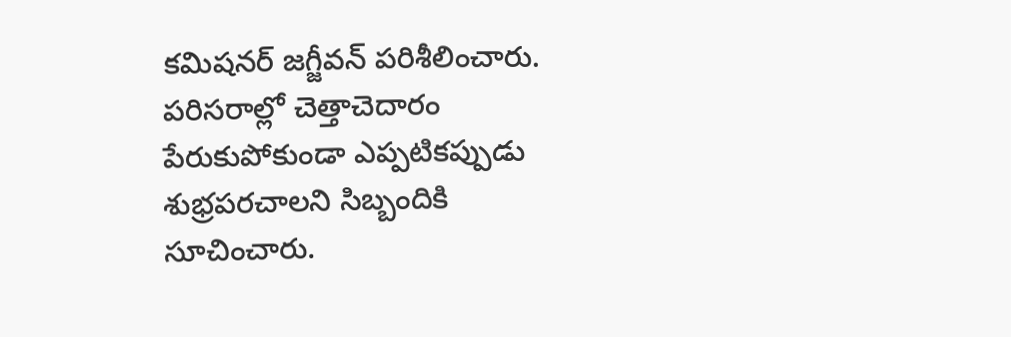కమిషనర్ జగ్జీవన్ పరిశీలించారు. పరిసరాల్లో చెత్తాచెదారం పేరుకుపోకుండా ఎప్పటికప్పుడు శుభ్రపరచాలని సిబ్బందికి సూచించారు.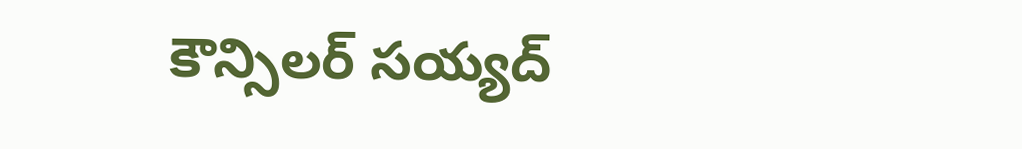కౌన్సిలర్ సయ్యద్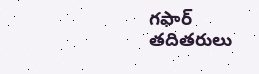గఫార్ తదితరులు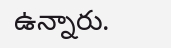ఉన్నారు.